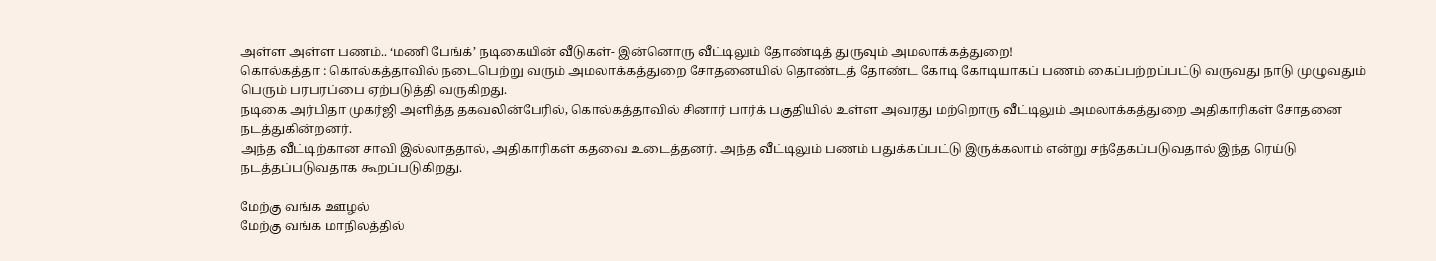அள்ள அள்ள பணம்.. ‘மணி பேங்க்’ நடிகையின் வீடுகள்- இன்னொரு வீட்டிலும் தோண்டித் துருவும் அமலாக்கத்துறை!
கொல்கத்தா : கொல்கத்தாவில் நடைபெற்று வரும் அமலாக்கத்துறை சோதனையில் தொண்டத் தோண்ட கோடி கோடியாகப் பணம் கைப்பற்றப்பட்டு வருவது நாடு முழுவதும் பெரும் பரபரப்பை ஏற்படுத்தி வருகிறது.
நடிகை அர்பிதா முகர்ஜி அளித்த தகவலின்பேரில், கொல்கத்தாவில் சினார் பார்க் பகுதியில் உள்ள அவரது மற்றொரு வீட்டிலும் அமலாக்கத்துறை அதிகாரிகள் சோதனை நடத்துகின்றனர்.
அந்த வீட்டிற்கான சாவி இல்லாததால், அதிகாரிகள் கதவை உடைத்தனர். அந்த வீட்டிலும் பணம் பதுக்கப்பட்டு இருக்கலாம் என்று சந்தேகப்படுவதால் இந்த ரெய்டு நடத்தப்படுவதாக கூறப்படுகிறது.

மேற்கு வங்க ஊழல்
மேற்கு வங்க மாநிலத்தில்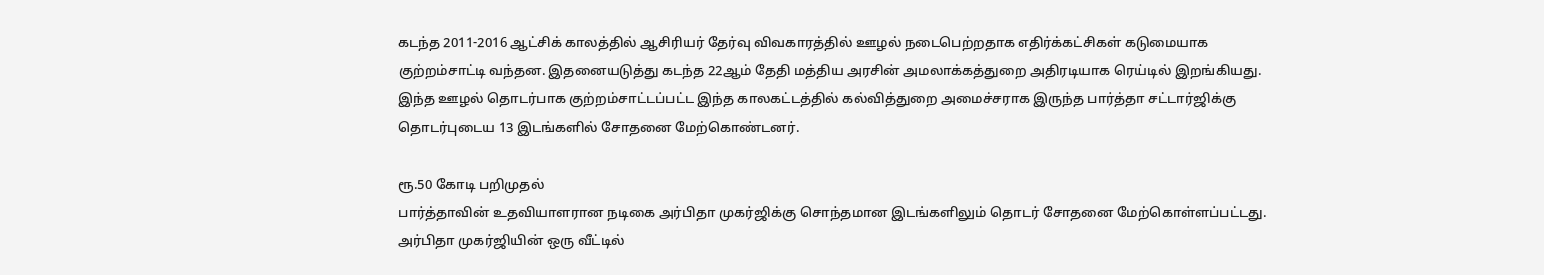கடந்த 2011-2016 ஆட்சிக் காலத்தில் ஆசிரியர் தேர்வு விவகாரத்தில் ஊழல் நடைபெற்றதாக எதிர்க்கட்சிகள் கடுமையாக குற்றம்சாட்டி வந்தன. இதனையடுத்து கடந்த 22ஆம் தேதி மத்திய அரசின் அமலாக்கத்துறை அதிரடியாக ரெய்டில் இறங்கியது. இந்த ஊழல் தொடர்பாக குற்றம்சாட்டப்பட்ட இந்த காலகட்டத்தில் கல்வித்துறை அமைச்சராக இருந்த பார்த்தா சட்டார்ஜிக்கு தொடர்புடைய 13 இடங்களில் சோதனை மேற்கொண்டனர்.

ரூ.50 கோடி பறிமுதல்
பார்த்தாவின் உதவியாளரான நடிகை அர்பிதா முகர்ஜிக்கு சொந்தமான இடங்களிலும் தொடர் சோதனை மேற்கொள்ளப்பட்டது. அர்பிதா முகர்ஜியின் ஒரு வீட்டில்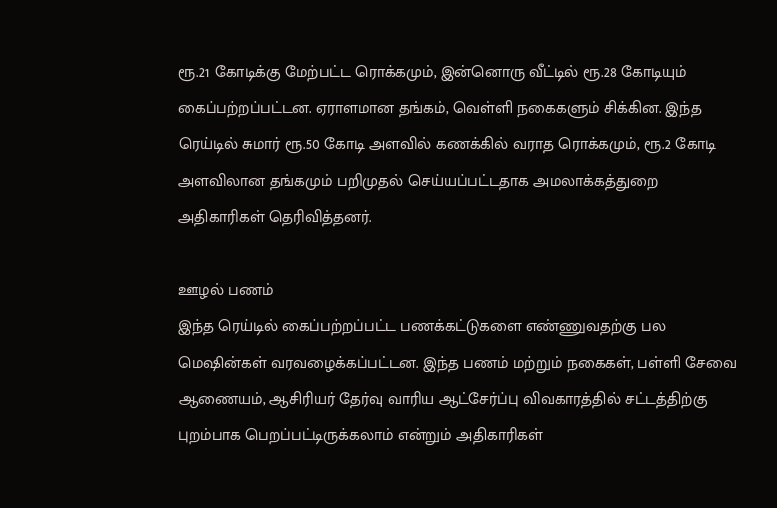ரூ.21 கோடிக்கு மேற்பட்ட ரொக்கமும், இன்னொரு வீட்டில் ரூ.28 கோடியும் கைப்பற்றப்பட்டன. ஏராளமான தங்கம், வெள்ளி நகைகளும் சிக்கின. இந்த ரெய்டில் சுமார் ரூ.50 கோடி அளவில் கணக்கில் வராத ரொக்கமும், ரூ.2 கோடி அளவிலான தங்கமும் பறிமுதல் செய்யப்பட்டதாக அமலாக்கத்துறை அதிகாரிகள் தெரிவித்தனர்.

ஊழல் பணம்
இந்த ரெய்டில் கைப்பற்றப்பட்ட பணக்கட்டுகளை எண்ணுவதற்கு பல மெஷின்கள் வரவழைக்கப்பட்டன. இந்த பணம் மற்றும் நகைகள், பள்ளி சேவை ஆணையம், ஆசிரியர் தேர்வு வாரிய ஆட்சேர்ப்பு விவகாரத்தில் சட்டத்திற்கு புறம்பாக பெறப்பட்டிருக்கலாம் என்றும் அதிகாரிகள்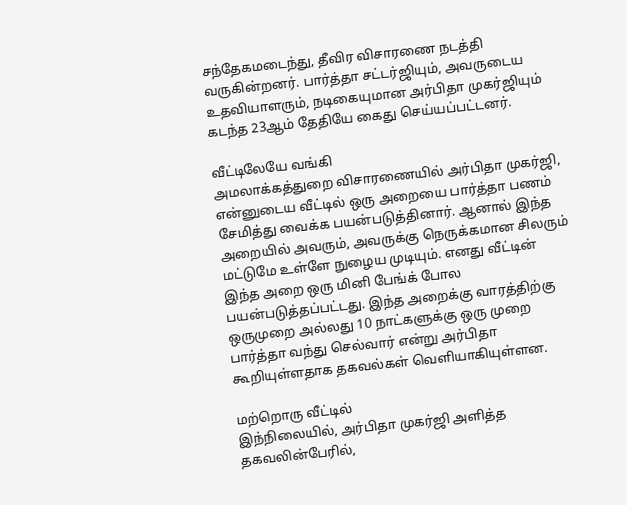சந்தேகமடைந்து, தீவிர விசாரணை நடத்தி வருகின்றனர். பார்த்தா சட்டர்ஜியும், அவருடைய உதவியாளரும், நடிகையுமான அர்பிதா முகர்ஜியும் கடந்த 23ஆம் தேதியே கைது செய்யப்பட்டனர்.

வீட்டிலேயே வங்கி
அமலாக்கத்துறை விசாரணையில் அர்பிதா முகர்ஜி, என்னுடைய வீட்டில் ஒரு அறையை பார்த்தா பணம் சேமித்து வைக்க பயன்படுத்தினார். ஆனால் இந்த அறையில் அவரும், அவருக்கு நெருக்கமான சிலரும் மட்டுமே உள்ளே நுழைய முடியும். எனது வீட்டின் இந்த அறை ஒரு மினி பேங்க் போல பயன்படுத்தப்பட்டது. இந்த அறைக்கு வாரத்திற்கு ஒருமுறை அல்லது 10 நாட்களுக்கு ஒரு முறை பார்த்தா வந்து செல்வார் என்று அர்பிதா கூறியுள்ளதாக தகவல்கள் வெளியாகியுள்ளன.

மற்றொரு வீட்டில்
இந்நிலையில், அர்பிதா முகர்ஜி அளித்த தகவலின்பேரில்,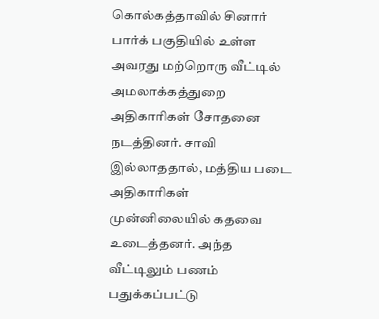கொல்கத்தாவில் சினார் பார்க் பகுதியில் உள்ள அவரது மற்றொரு வீட்டில் அமலாக்கத்துறை அதிகாரிகள் சோதனை நடத்தினர். சாவி இல்லாததால், மத்திய படை அதிகாரிகள் முன்னிலையில் கதவை உடைத்தனர். அந்த வீட்டிலும் பணம் பதுக்கப்பட்டு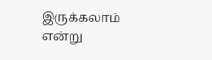இருக்கலாம் என்று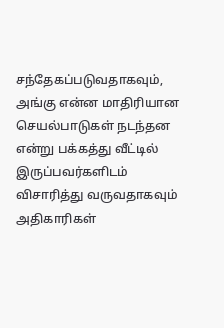சந்தேகப்படுவதாகவும், அங்கு என்ன மாதிரியான செயல்பாடுகள் நடந்தன என்று பக்கத்து வீட்டில் இருப்பவர்களிடம் விசாரித்து வருவதாகவும் அதிகாரிகள்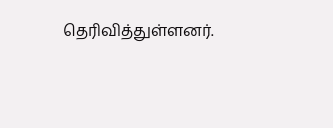தெரிவித்துள்ளனர்.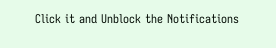Click it and Unblock the Notifications